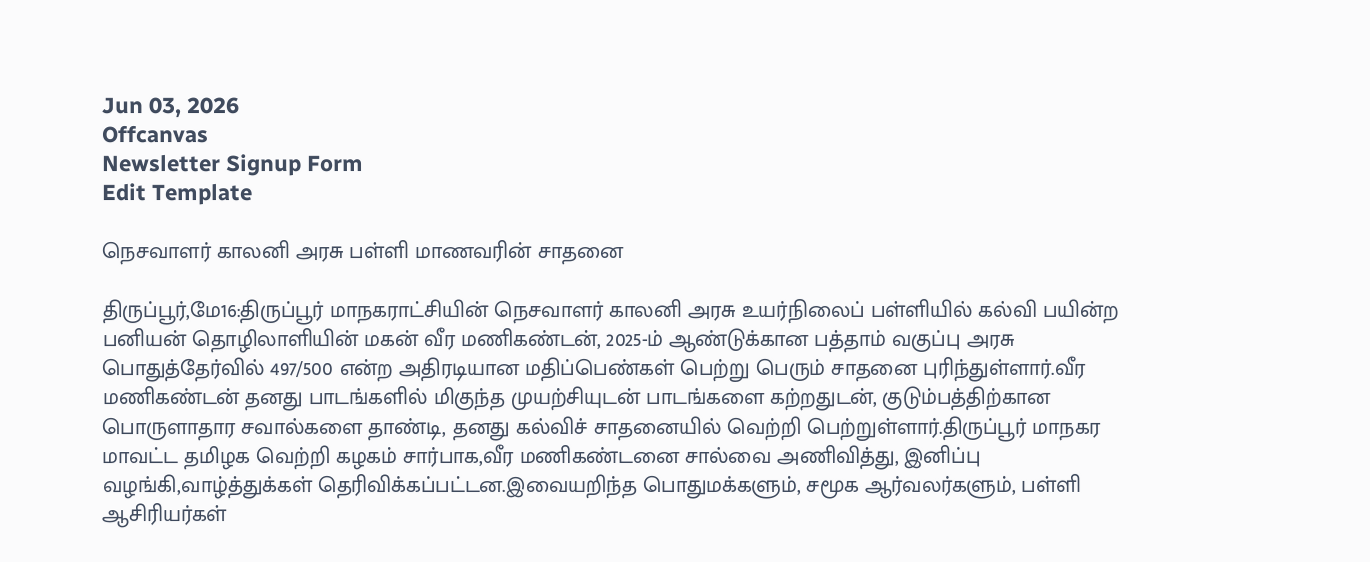Jun 03, 2026
Offcanvas
Newsletter Signup Form
Edit Template

நெசவாளர் காலனி அரசு பள்ளி மாணவரின் சாதனை

திருப்பூர்,மே16:திருப்பூர் மாநகராட்சியின் நெசவாளர் காலனி அரசு உயர்நிலைப் பள்ளியில் கல்வி பயின்ற பனியன் தொழிலாளியின் மகன் வீர மணிகண்டன், 2025-ம் ஆண்டுக்கான பத்தாம் வகுப்பு அரசு பொதுத்தேர்வில் 497/500 என்ற அதிரடியான மதிப்பெண்கள் பெற்று பெரும் சாதனை புரிந்துள்ளார்.வீர மணிகண்டன் தனது பாடங்களில் மிகுந்த முயற்சியுடன் பாடங்களை கற்றதுடன், குடும்பத்திற்கான பொருளாதார சவால்களை தாண்டி, தனது கல்விச் சாதனையில் வெற்றி பெற்றுள்ளார்.திருப்பூர் மாநகர மாவட்ட தமிழக வெற்றி கழகம் சார்பாக,வீர மணிகண்டனை சால்வை அணிவித்து, இனிப்பு வழங்கி,வாழ்த்துக்கள் தெரிவிக்கப்பட்டன.இவையறிந்த பொதுமக்களும், சமூக ஆர்வலர்களும், பள்ளி ஆசிரியர்கள்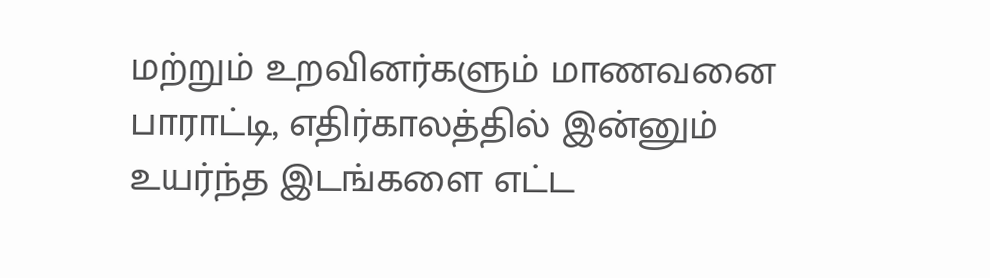மற்றும் உறவினர்களும் மாணவனை பாராட்டி, எதிர்காலத்தில் இன்னும்
உயர்ந்த இடங்களை எட்ட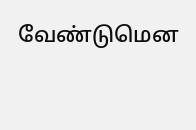வேண்டுமென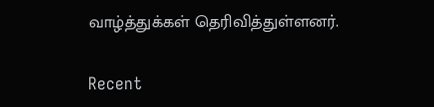வாழ்த்துக்கள் தெரிவித்துள்ளனர்.

Recent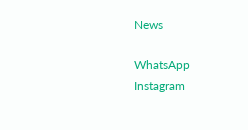News

WhatsApp
Instagram